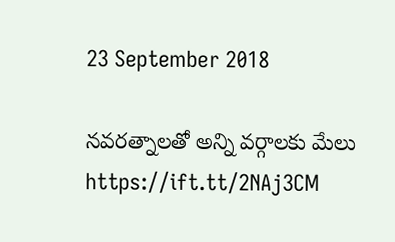23 September 2018

నవరత్నాలతో అన్ని వర్గాలకు మేలు https://ift.tt/2NAj3CM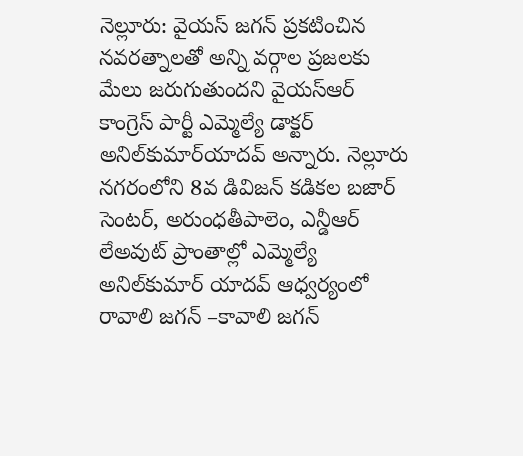నెల్లూరు: వైయస్‌ జగన్‌ ప్రకటించిన నవరత్నాలతో అన్ని వర్గాల ప్రజలకు మేలు జరుగుతుందని వైయస్‌ఆర్‌ కాంగ్రెస్‌ పార్టీ ఎమ్మెల్యే డాక్టర్‌ అనిల్‌కుమార్‌యాదవ్‌ అన్నారు. నెల్లూరు నగరంలోని 8వ డివిజన్‌ కడికల బజార్‌ సెంటర్, అరుంధతీపాలెం, ఎన్డీఆర్‌ లేఅవుట్‌ ప్రాంతాల్లో ఎమ్మెల్యే అనిల్‌కుమార్‌ యాదవ్‌ ఆధ్వర్యంలో రావాలి జగన్‌ –కావాలి జగన్‌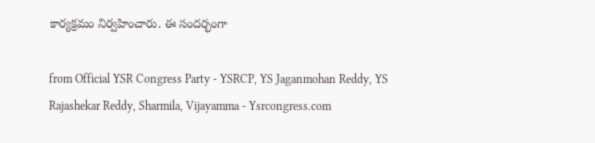కార్యక్రమం నిర్వహించారు. ఈ సందర్భంగా

from Official YSR Congress Party - YSRCP, YS Jaganmohan Reddy, YS Rajashekar Reddy, Sharmila, Vijayamma - Ysrcongress.com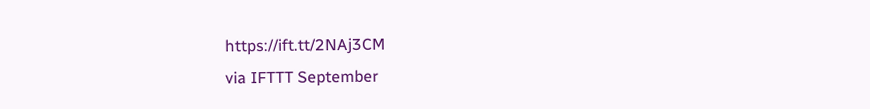https://ift.tt/2NAj3CM
via IFTTT September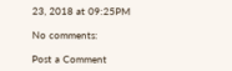23, 2018 at 09:25PM

No comments:

Post a Comment